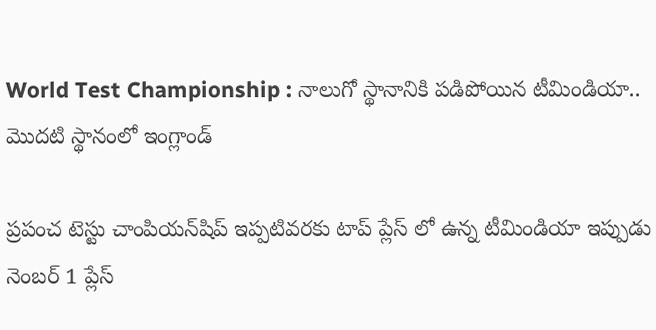World Test Championship : నాలుగో స్థానానికి పడిపోయిన టీమిండియా.. మొదటి స్థానంలో ఇంగ్లాండ్

ప్రపంచ టెస్టు చాంపియన్‌షిప్‌ ఇప్పటివరకు టాప్ ప్లేస్ లో ఉన్న టీమిండియా ఇప్పుడు నెంబర్ 1 ప్లేస్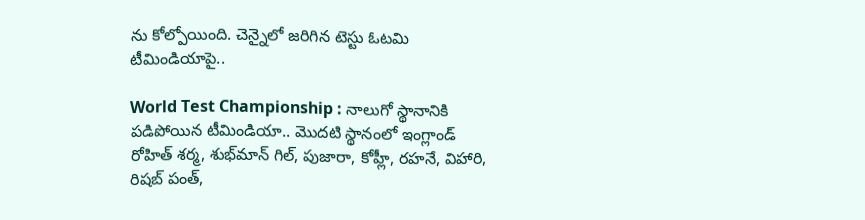ను కోల్పోయింది. చెన్నైలో జరిగిన టెస్టు ఓటమి టీమిండియాపై..

World Test Championship : నాలుగో స్థానానికి పడిపోయిన టీమిండియా.. మొదటి స్థానంలో ఇంగ్లాండ్
రోహిత్ శర్మ, శుభ్‌మాన్ గిల్, పుజారా, కోహ్లీ, రహనే, విహారి, రిషబ్ పంత్,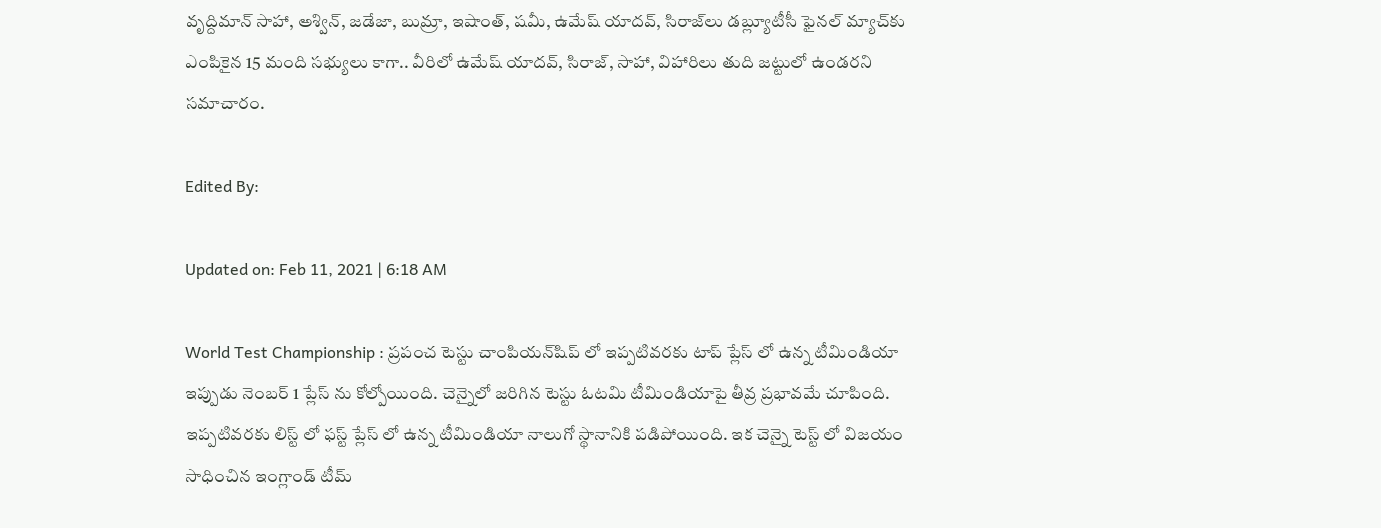వృద్దిమాన్ సాహా, అశ్విన్, జడేజా, బుమ్రా, ఇషాంత్, షమీ, ఉమేష్ యాదవ్, సిరాజ్‌‌లు డబ్ల్యూటీసీ ఫైనల్ మ్యాచ్‌కు ఎంపికైన 15 మంది సభ్యులు కాగా.. వీరిలో ఉమేష్ యాదవ్, సిరాజ్, సాహా, విహారిలు తుది జట్టులో ఉండరని సమాచారం.

Edited By:

Updated on: Feb 11, 2021 | 6:18 AM

World Test Championship : ప్రపంచ టెస్టు చాంపియన్‌షిప్ లో ఇప్పటివరకు టాప్ ప్లేస్ లో ఉన్న టీమిండియా ఇప్పుడు నెంబర్ 1 ప్లేస్ ను కోల్పోయింది. చెన్నైలో జరిగిన టెస్టు ఓటమి టీమిండియాపై తీవ్ర ప్రభావమే చూపింది. ఇప్పటివరకు లిస్ట్ లో ఫస్ట్ ప్లేస్ లో ఉన్న టీమిండియా నాలుగో స్థానానికి పడిపోయింది. ఇక చెన్నై టెస్ట్ లో విజయం సాధించిన ఇంగ్లాండ్ టీమ్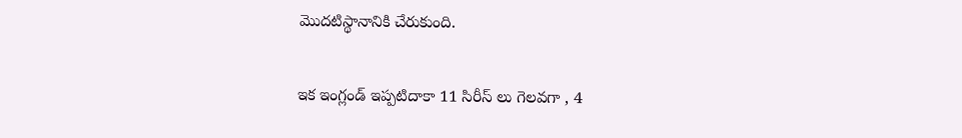మొదటిస్థానానికి చేరుకుంది.

ఇక ఇంగ్లండ్‌ ఇప్పటిదాకా 11 సిరీస్ లు గెలవగా , 4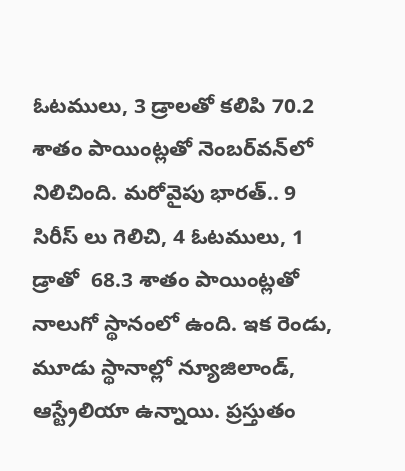ఓటములు, 3 డ్రాలతో కలిపి 70.2 శాతం పాయింట్లతో నెంబర్‌వన్‌లో నిలిచింది. మరోవైపు భారత్‌.. 9 సిరీస్ లు గెలిచి, 4 ఓటములు, 1 డ్రాతో  68.3 శాతం పాయింట్లతో నాలుగో స్థానంలో ఉంది. ఇక రెండు, మూడు స్థానాల్లో న్యూజిలాండ్‌, ఆస్ట్రేలియా ఉన్నాయి. ప్రస్తుతం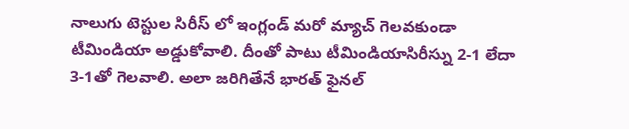నాలుగు టెస్టుల సిరీస్ లో ఇంగ్లండ్‌ మరో మ్యాచ్‌ గెలవకుండా టీమిండియా అడ్డుకోవాలి. దీంతో పాటు టీమిండియాసిరీస్ను 2-1 లేదా 3-1తో గెలవాలి. అలా జరిగితేనే భారత్‌ ఫైనల్‌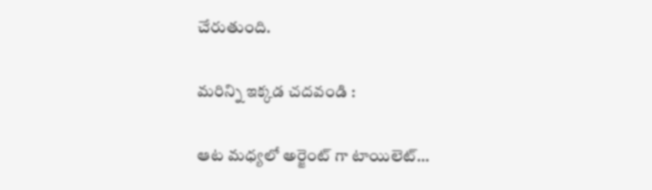చేరుతుంది.

మరిన్ని ఇక్కడ చదవండి :

ఆట మధ్యలో అర్జెంట్ గా టాయిలెట్‌…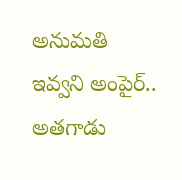అనుమతి ఇవ్వని అంపైర్.. అతగాడు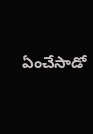ఏంచేసాడో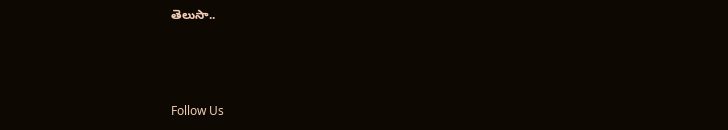తెలుసా..



Follow Us